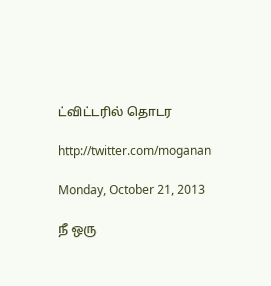ட்விட்டரில் தொடர

http://twitter.com/moganan

Monday, October 21, 2013

நீ ஒரு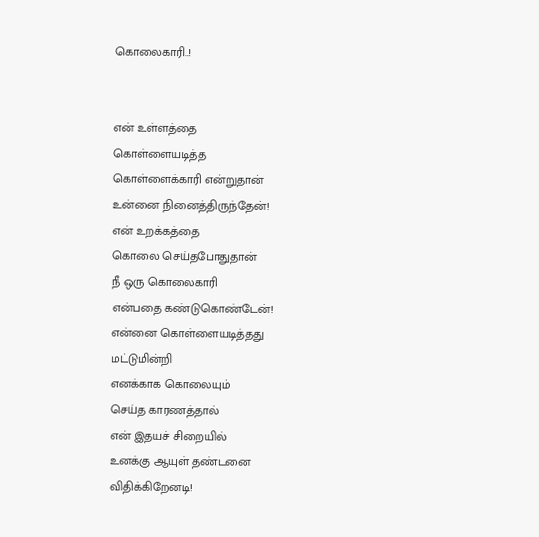கொலைகாரி..!


என் உள்ளத்தை
கொள்ளையடித்த
கொள்ளைக்காரி என்றுதான்
உன்னை நினைத்திருந்தேன்!
என் உறக்கத்தை
கொலை செய்தபோதுதான்
நீ ஒரு கொலைகாரி
என்பதை கண்டுகொண்டேன்!
என்னை கொள்ளையடித்தது
மட்டுமின்றி
எனக்காக கொலையும்
செய்த காரணத்தால்
என் இதயச் சிறையில்
உனக்கு ஆயுள் தண்டனை
விதிக்கிறேனடி!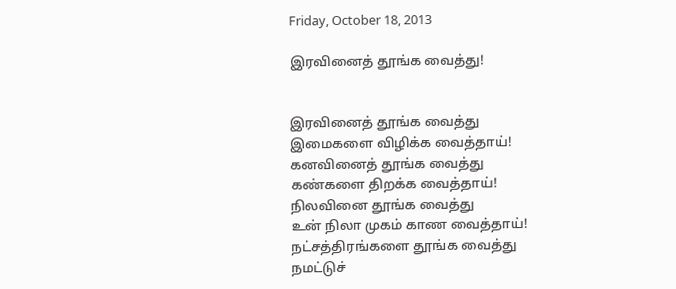Friday, October 18, 2013

இரவினைத் தூங்க வைத்து!


இரவினைத் தூங்க வைத்து
இமைகளை விழிக்க வைத்தாய்!
கனவினைத் தூங்க வைத்து
கண்களை திறக்க வைத்தாய்!
நிலவினை தூங்க வைத்து
உன் நிலா முகம் காண வைத்தாய்!
நட்சத்திரங்களை தூங்க வைத்து
நமட்டுச்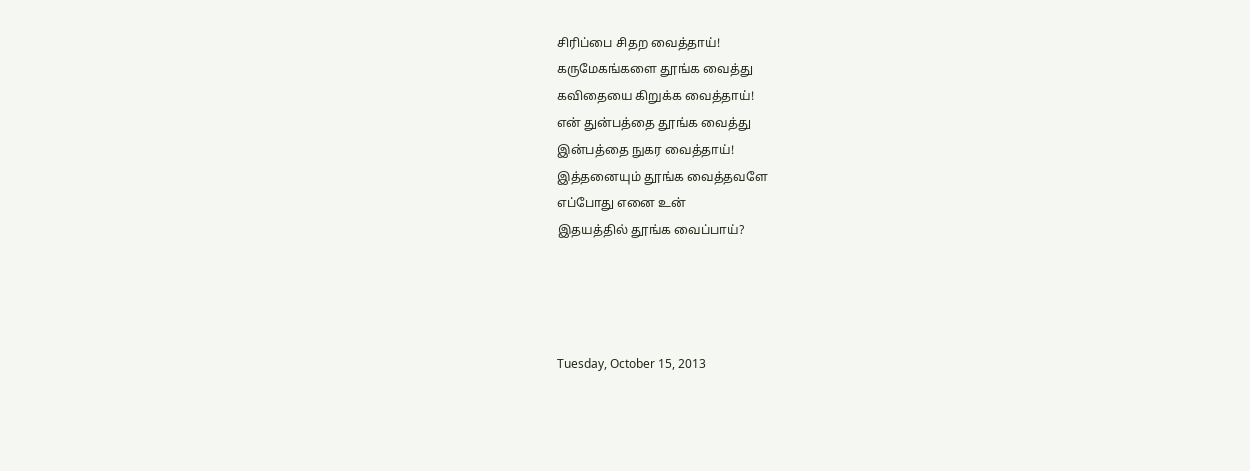சிரிப்பை சிதற வைத்தாய்!
கருமேகங்களை தூங்க வைத்து
கவிதையை கிறுக்க வைத்தாய்!
என் துன்பத்தை தூங்க வைத்து
இன்பத்தை நுகர வைத்தாய்!
இத்தனையும் தூங்க வைத்தவளே
எப்போது எனை உன்
இதயத்தில் தூங்க வைப்பாய்?




Tuesday, October 15, 2013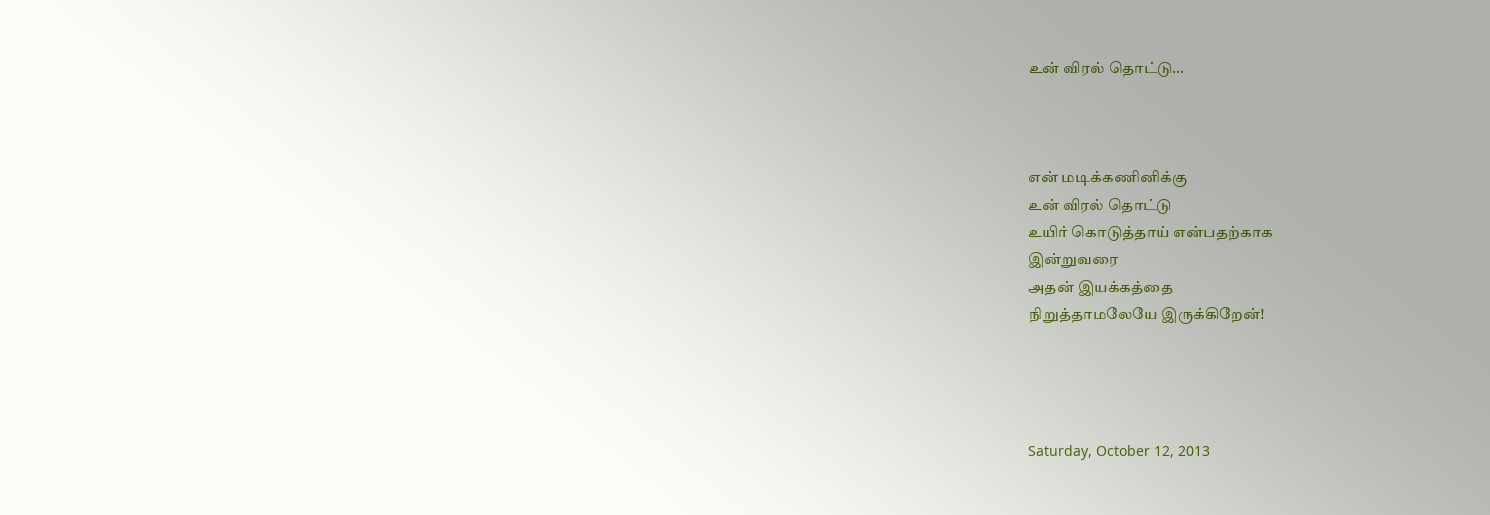உன் விரல் தொட்டு...



என் மடிக்கணினிக்கு
உன் விரல் தொட்டு
உயிர் கொடுத்தாய் என்பதற்காக
இன்றுவரை
அதன் இயக்கத்தை
நிறுத்தாமலேயே இருக்கிறேன்!




Saturday, October 12, 2013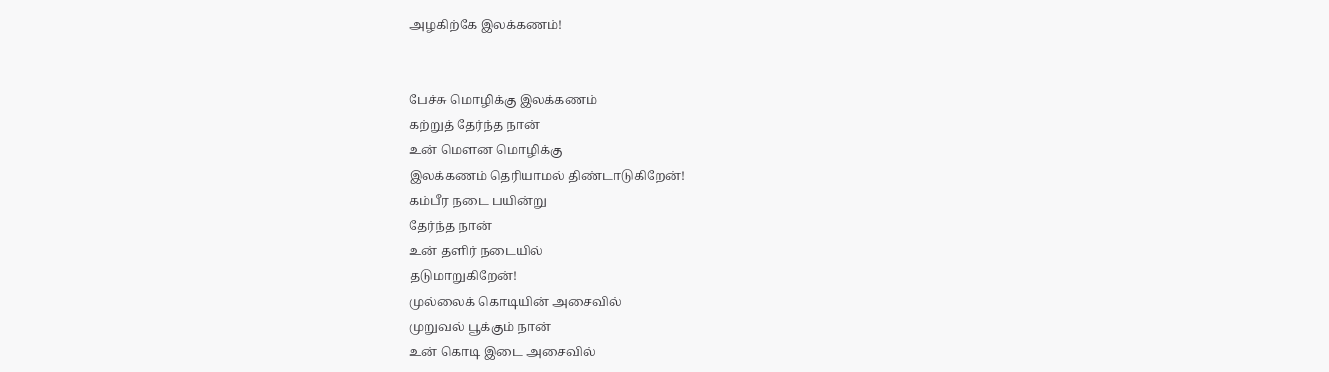அழகிற்கே இலக்கணம்!


பேச்சு மொழிக்கு இலக்கணம்
கற்றுத் தேர்ந்த நான்
உன் மௌன மொழிக்கு
இலக்கணம் தெரியாமல் திண்டாடுகிறேன்!
கம்பீர நடை பயின்று
தேர்ந்த நான்
உன் தளிர் நடையில்
தடுமாறுகிறேன்!
முல்லைக் கொடியின் அசைவில்
முறுவல் பூக்கும் நான்
உன் கொடி இடை அசைவில்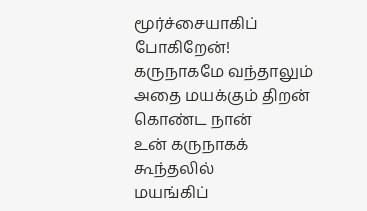மூர்ச்சையாகிப் போகிறேன்!
கருநாகமே வந்தாலும்
அதை மயக்கும் திறன் கொண்ட நான்
உன் கருநாகக் கூந்தலில்
மயங்கிப்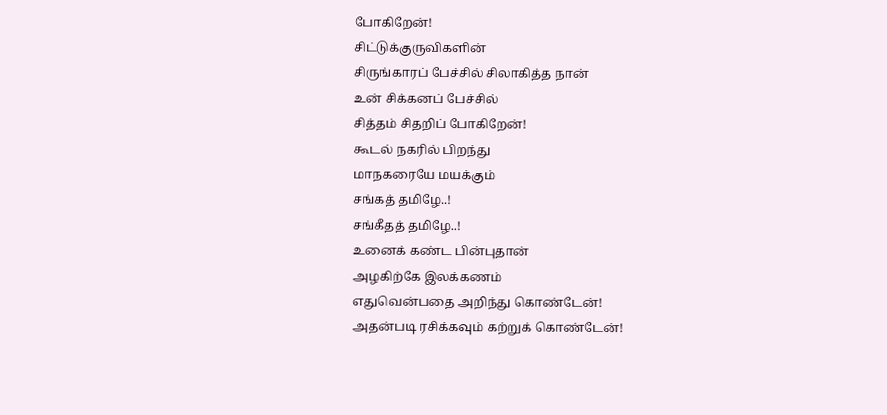போகிறேன்!
சிட்டுக்குருவிகளின்
சிருங்காரப் பேச்சில் சிலாகித்த நான்
உன் சிக்கனப் பேச்சில்
சித்தம் சிதறிப் போகிறேன்!
கூடல் நகரில் பிறந்து
மாநகரையே மயக்கும்
சங்கத் தமிழே..!
சங்கீதத் தமிழே..!
உனைக் கண்ட பின்புதான்
அழகிற்கே இலக்கணம்
எதுவென்பதை அறிந்து கொண்டேன்!
அதன்படி ரசிக்கவும் கற்றுக் கொண்டேன்!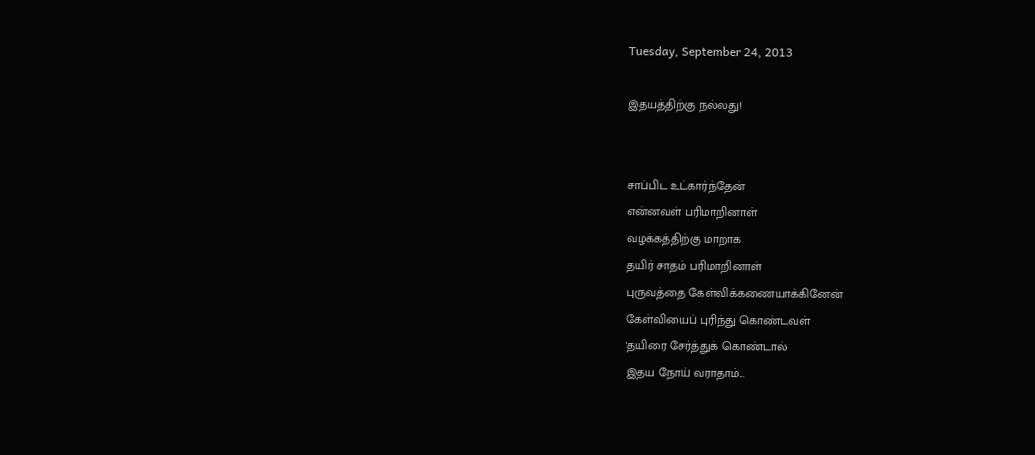Tuesday, September 24, 2013

இதயத்திற்கு நல்லது!


சாப்பிட உட்கார்ந்தேன்
என்னவள் பரிமாறினாள்
வழக்கத்திற்கு மாறாக
தயிர் சாதம் பரிமாறினாள்
புருவத்தை கேள்விக்கணையாக்கினேன்
கேள்வியைப் புரிந்து கொண்டவள்
'தயிரை சேர்த்துக் கொண்டால்
இதய நோய் வராதாம்...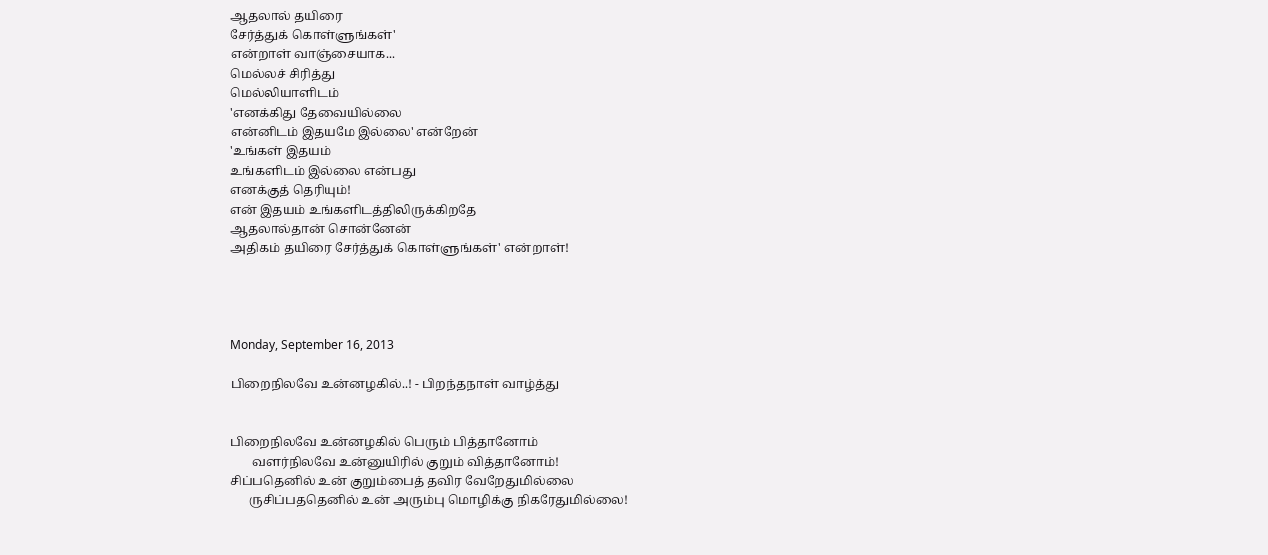ஆதலால் தயிரை
சேர்த்துக் கொள்ளுங்கள்'
என்றாள் வாஞ்சையாக...
மெல்லச் சிரித்து
மெல்லியாளிடம்
'எனக்கிது தேவையில்லை
என்னிடம் இதயமே இல்லை' என்றேன்
'உங்கள் இதயம்
உங்களிடம் இல்லை என்பது
எனக்குத் தெரியும்!
என் இதயம் உங்களிடத்திலிருக்கிறதே
ஆதலால்தான் சொன்னேன்
அதிகம் தயிரை சேர்த்துக் கொள்ளுங்கள்' என்றாள்!




Monday, September 16, 2013

பிறைநிலவே உன்னழகில்..! - பிறந்தநாள் வாழ்த்து


பிறைநிலவே உன்னழகில் பெரும் பித்தானோம்
       வளர்நிலவே உன்னுயிரில் குறும் வித்தானோம்!
சிப்பதெனில் உன் குறும்பைத் தவிர வேறேதுமில்லை
      ருசிப்பததெனில் உன் அரும்பு மொழிக்கு நிகரேதுமில்லை!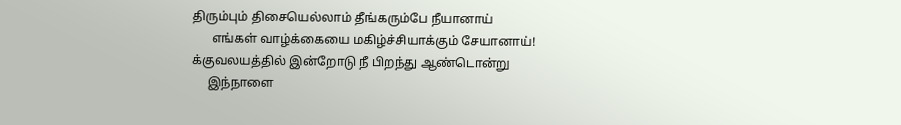திரும்பும் திசையெல்லாம் தீங்கரும்பே நீயானாய்
      எங்கள் வாழ்க்கையை மகிழ்ச்சியாக்கும் சேயானாய்!
க்குவலயத்தில் இன்றோடு நீ பிறந்து ஆண்டொன்று
     இந்நாளை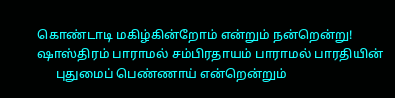கொண்டாடி மகிழ்கின்றோம் என்றும் நன்றென்று!
ஷாஸ்திரம் பாராமல் சம்பிரதாயம் பாராமல் பாரதியின்
      புதுமைப் பெண்ணாய் என்றென்றும்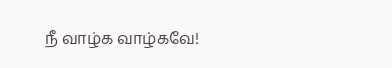நீ வாழ்க வாழ்கவே!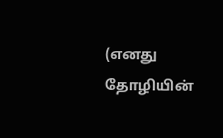(எனது தோழியின்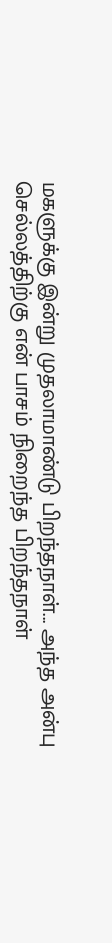மகளுக்கு இன்று முதலாமாண்டு பிறந்தநாள்... அந்த அன்பு செல்லத்திற்கு என் பாசம் நிறைந்த பிறந்தநாள்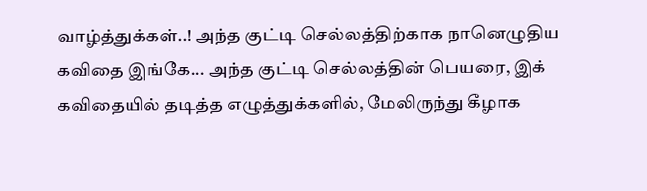வாழ்த்துக்கள்..! அந்த குட்டி செல்லத்திற்காக நானெழுதிய கவிதை இங்கே... அந்த குட்டி செல்லத்தின் பெயரை, இக் கவிதையில் தடித்த எழுத்துக்களில், மேலிருந்து கீழாக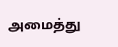அமைத்து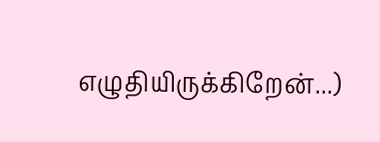எழுதியிருக்கிறேன்...)